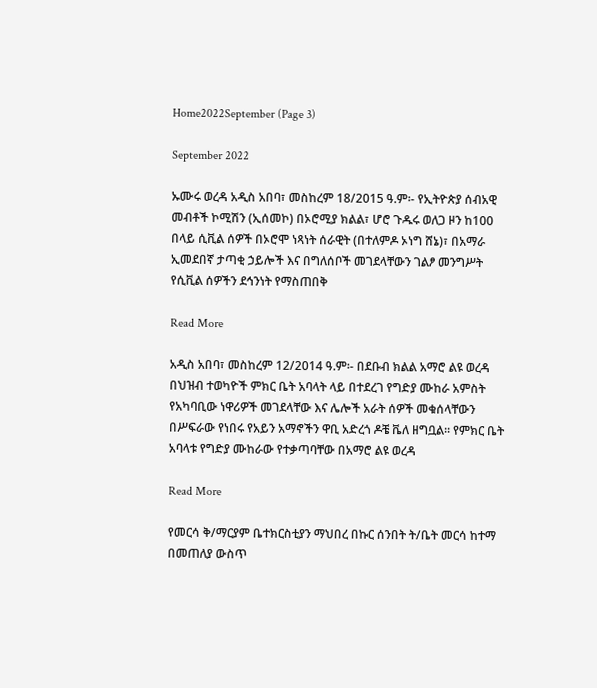Home2022September (Page 3)

September 2022

ኡሙሩ ወረዳ አዲስ አበባ፣ መስከረም 18/2015 ዓ.ም፡- የኢትዮጵያ ሰብአዊ መብቶች ኮሚሽን (ኢሰመኮ) በኦሮሚያ ክልል፣ ሆሮ ጉዱሩ ወለጋ ዞን ከ100 በላይ ሲቪል ሰዎች በኦሮሞ ነጻነት ሰራዊት (በተለምዶ ኦነግ ሸኔ)፣ በአማራ ኢመደበኛ ታጣቂ ኃይሎች እና በግለሰቦች መገደላቸውን ገልፆ መንግሥት የሲቪል ሰዎችን ደኅንነት የማስጠበቅ

Read More

አዲስ አበባ፣ መስከረም 12/2014 ዓ.ም፡- በደቡብ ክልል አማሮ ልዩ ወረዳ በህዝብ ተወካዮች ምክር ቤት አባላት ላይ በተደረገ የግድያ ሙከራ አምስት የአካባቢው ነዋሪዎች መገደላቸው እና ሌሎች አራት ሰዎች መቁሰላቸውን በሥፍራው የነበሩ የአይን አማኖችን ዋቢ አድረጎ ዶቼ ቬለ ዘግቧል፡፡ የምክር ቤት አባላቱ የግድያ ሙከራው የተቃጣባቸው በአማሮ ልዩ ወረዳ

Read More

የመርሳ ቅ/ማርያም ቤተክርስቲያን ማህበረ በኩር ሰንበት ት/ቤት መርሳ ከተማ በመጠለያ ውስጥ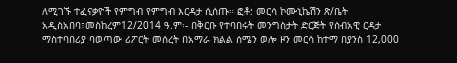ለሚገኙ ተፈናቃዮች የምግብ የምግብ እርዳታ ሲሰጡ። ፎቶ: መርሳ ኮሙኒኬሽን ጽ/ቤት አዲስአበባ፣መስከረም12/2014 ዓ.ም፡- በቅርቡ የተባበሩት መንግስታት ድርጅት የሰብአዊ ርዳታ ማስተባበሪያ ባወጣው ሪፖርት መሰረት በአማራ ክልል ሰሜን ወሎ ዞን መርሳ ከተማ በያንስ 12,000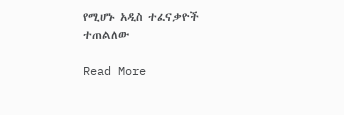የሚሆኑ አዲስ ተፈናቃዮች ተጠልለው

Read More